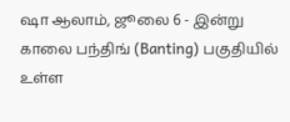ஷா ஆலாம், ஜூலை 6 - இன்று காலை பந்திங் (Banting) பகுதியில் உள்ள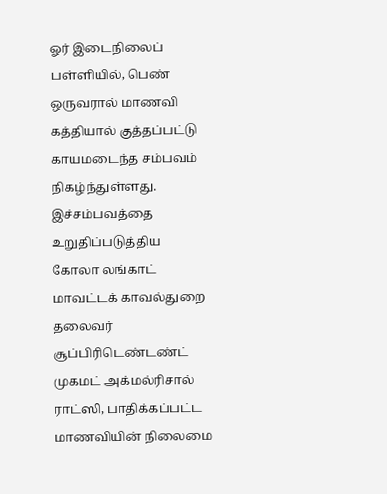ஓர் இடைநிலைப் பள்ளியில், பெண் ஒருவரால் மாணவி கத்தியால் குத்தப்பட்டு காயமடைந்த சம்பவம் நிகழ்ந்துள்ளது.
இச்சம்பவத்தை உறுதிப்படுத்திய கோலா லங்காட் மாவட்டக் காவல்துறை தலைவர் சூப்பிரிடெண்டண்ட் முகமட் அக்மல்ரிசால் ராட்ஸி, பாதிக்கப்பட்ட மாணவியின் நிலைமை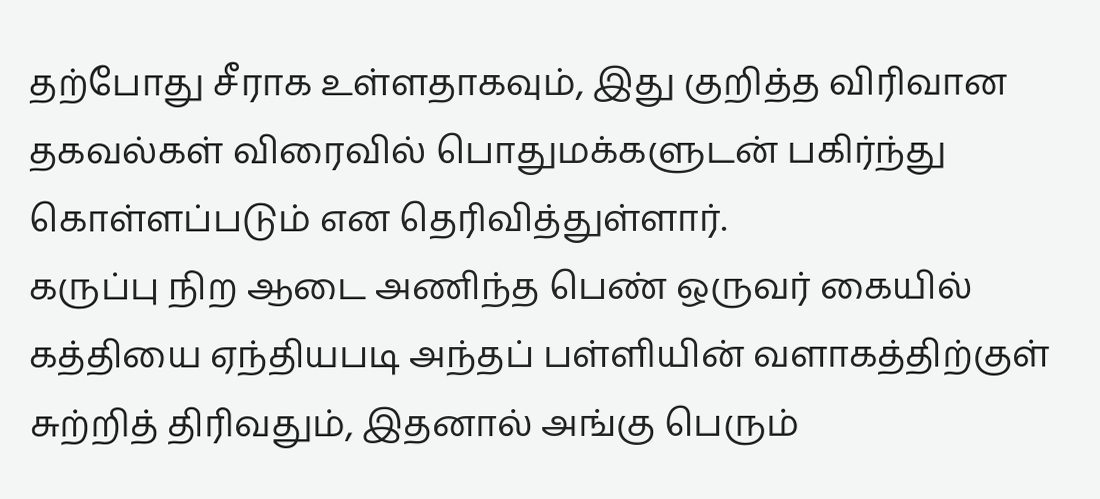தற்போது சீராக உள்ளதாகவும், இது குறித்த விரிவான தகவல்கள் விரைவில் பொதுமக்களுடன் பகிர்ந்து கொள்ளப்படும் என தெரிவித்துள்ளார்.
கருப்பு நிற ஆடை அணிந்த பெண் ஒருவர் கையில் கத்தியை ஏந்தியபடி அந்தப் பள்ளியின் வளாகத்திற்குள் சுற்றித் திரிவதும், இதனால் அங்கு பெரும்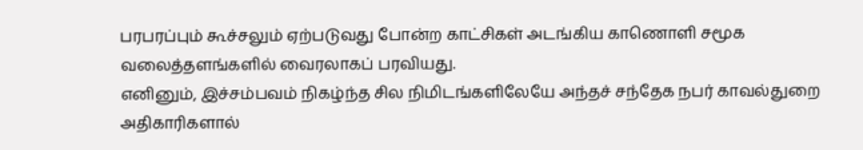பரபரப்பும் கூச்சலும் ஏற்படுவது போன்ற காட்சிகள் அடங்கிய காணொளி சமூக வலைத்தளங்களில் வைரலாகப் பரவியது.
எனினும், இச்சம்பவம் நிகழ்ந்த சில நிமிடங்களிலேயே அந்தச் சந்தேக நபர் காவல்துறை அதிகாரிகளால்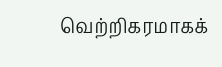வெற்றிகரமாகக்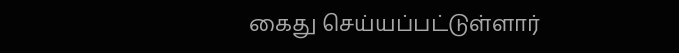கைது செய்யப்பட்டுள்ளார்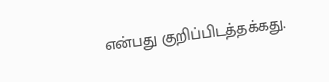என்பது குறிப்பிடத்தக்கது.